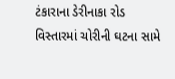ટંકારાના ડેરીનાકા રોડ વિસ્તારમાં ચોરીની ઘટના સામે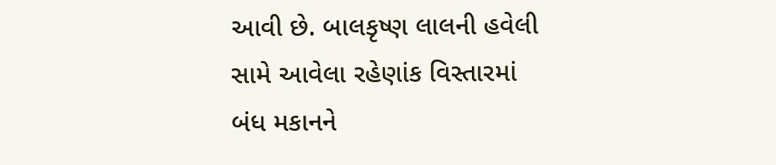આવી છે. બાલકૃષ્ણ લાલની હવેલી સામે આવેલા રહેણાંક વિસ્તારમાં બંધ મકાનને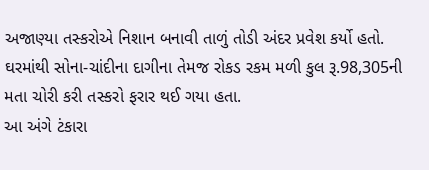અજાણ્યા તસ્કરોએ નિશાન બનાવી તાળું તોડી અંદર પ્રવેશ કર્યો હતો. ઘરમાંથી સોના-ચાંદીના દાગીના તેમજ રોકડ રકમ મળી કુલ રૂ.98,305ની મતા ચોરી કરી તસ્કરો ફરાર થઈ ગયા હતા.
આ અંગે ટંકારા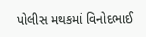પોલીસ મથકમાં વિનોદભાઈ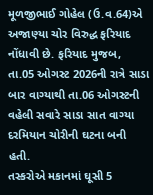મૂળજીભાઈ ગોહેલ (ઉ.વ.64)એ અજાણ્યા ચોર વિરુદ્ધ ફરિયાદ નોંધાવી છે. ફરિયાદ મુજબ, તા.05 ઓગસ્ટ 2026ની રાત્રે સાડા બાર વાગ્યાથી તા.06 ઓગસ્ટની વહેલી સવારે સાડા સાત વાગ્યા દરમિયાન ચોરીની ઘટના બની હતી.
તસ્કરોએ મકાનમાં ઘૂસી 5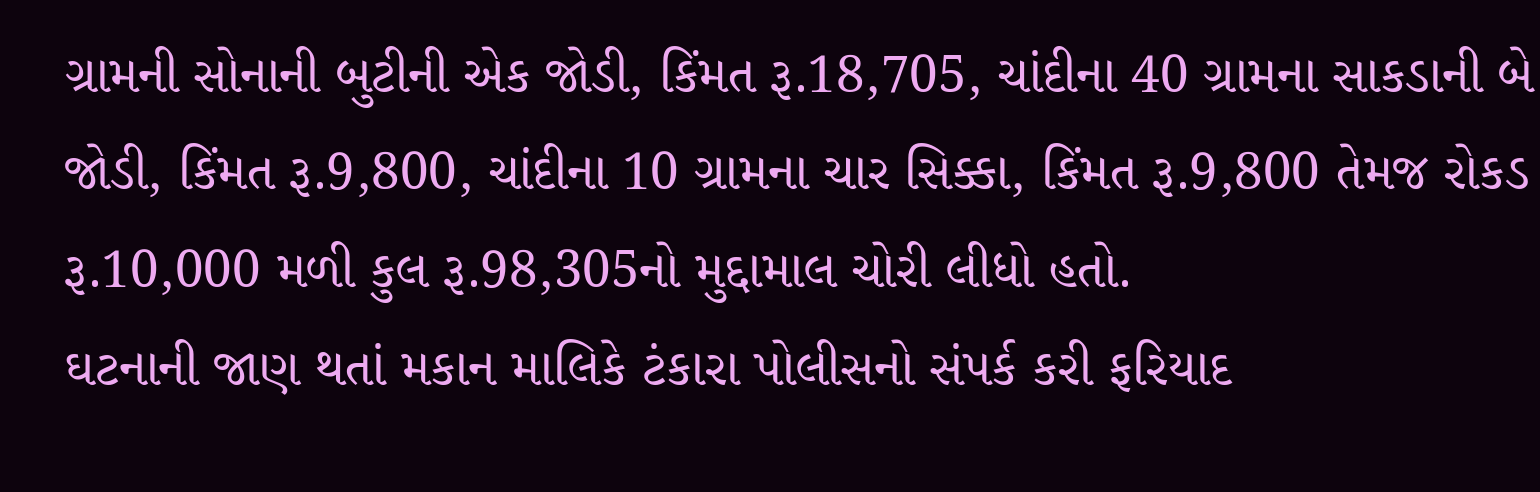ગ્રામની સોનાની બુટીની એક જોડી, કિંમત રૂ.18,705, ચાંદીના 40 ગ્રામના સાકડાની બે જોડી, કિંમત રૂ.9,800, ચાંદીના 10 ગ્રામના ચાર સિક્કા, કિંમત રૂ.9,800 તેમજ રોકડ રૂ.10,000 મળી કુલ રૂ.98,305નો મુદ્દામાલ ચોરી લીધો હતો.
ઘટનાની જાણ થતાં મકાન માલિકે ટંકારા પોલીસનો સંપર્ક કરી ફરિયાદ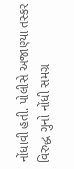નોંધાવી હતી. પોલીસે અજાણ્યા તસ્કર વિરુદ્ધ ગુનો નોંધી સમગ્ર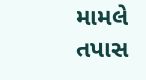મામલે તપાસ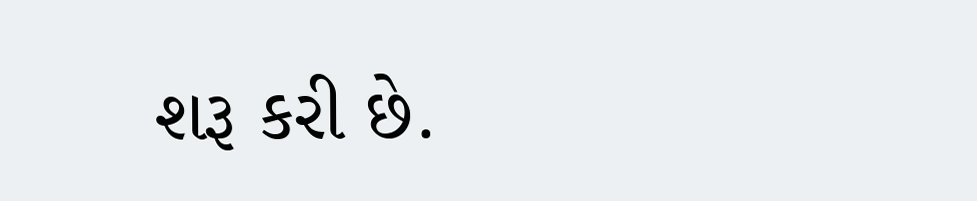શરૂ કરી છે.